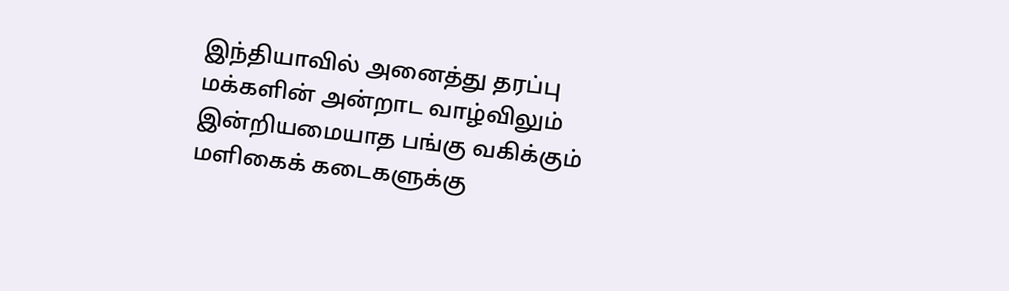இந்தியாவில் அனைத்து தரப்பு மக்களின் அன்றாட வாழ்விலும் இன்றியமையாத பங்கு வகிக்கும் மளிகைக் கடைகளுக்கு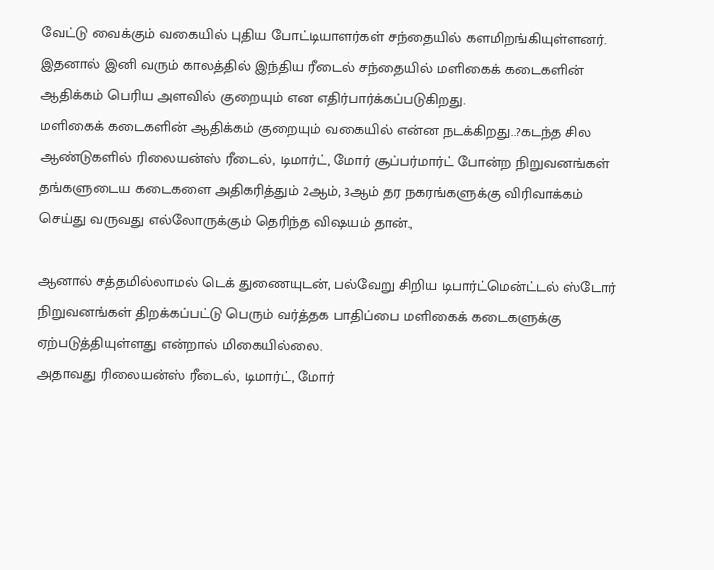வேட்டு வைக்கும் வகையில் புதிய போட்டியாளர்கள் சந்தையில் களமிறங்கியுள்ளனர். இதனால் இனி வரும் காலத்தில் இந்திய ரீடைல் சந்தையில் மளிகைக் கடைகளின் ஆதிக்கம் பெரிய அளவில் குறையும் என எதிர்பார்க்கப்படுகிறது.
மளிகைக் கடைகளின் ஆதிக்கம் குறையும் வகையில் என்ன நடக்கிறது..?கடந்த சில ஆண்டுகளில் ரிலையன்ஸ் ரீடைல், டிமார்ட், மோர் சூப்பர்மார்ட் போன்ற நிறுவனங்கள் தங்களுடைய கடைகளை அதிகரித்தும் 2ஆம், 3ஆம் தர நகரங்களுக்கு விரிவாக்கம் செய்து வருவது எல்லோருக்கும் தெரிந்த விஷயம் தான்.,

ஆனால் சத்தமில்லாமல் டெக் துணையுடன், பல்வேறு சிறிய டிபார்ட்மென்ட்டல் ஸ்டோர் நிறுவனங்கள் திறக்கப்பட்டு பெரும் வர்த்தக பாதிப்பை மளிகைக் கடைகளுக்கு ஏற்படுத்தியுள்ளது என்றால் மிகையில்லை.
அதாவது ரிலையன்ஸ் ரீடைல், டிமார்ட், மோர்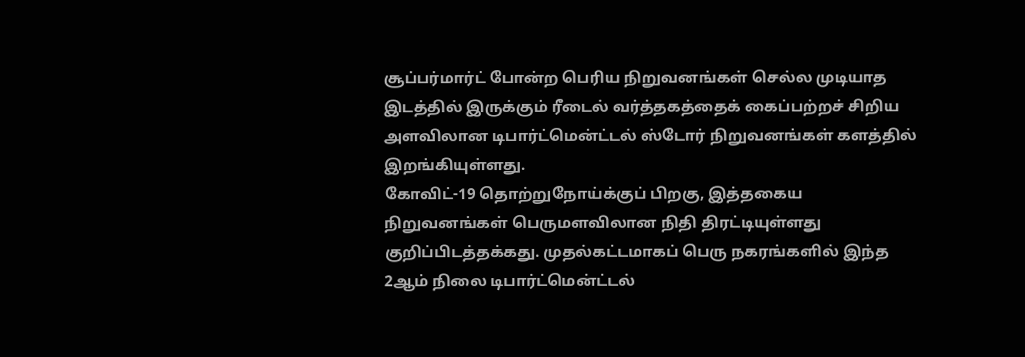சூப்பர்மார்ட் போன்ற பெரிய நிறுவனங்கள் செல்ல முடியாத இடத்தில் இருக்கும் ரீடைல் வர்த்தகத்தைக் கைப்பற்றச் சிறிய அளவிலான டிபார்ட்மென்ட்டல் ஸ்டோர் நிறுவனங்கள் களத்தில் இறங்கியுள்ளது.
கோவிட்-19 தொற்றுநோய்க்குப் பிறகு, இத்தகைய நிறுவனங்கள் பெருமளவிலான நிதி திரட்டியுள்ளது குறிப்பிடத்தக்கது. முதல்கட்டமாகப் பெரு நகரங்களில் இந்த 2ஆம் நிலை டிபார்ட்மென்ட்டல்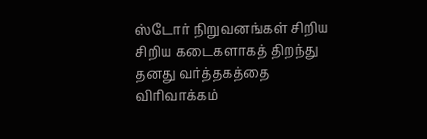ஸ்டோர் நிறுவனங்கள் சிறிய சிறிய கடைகளாகத் திறந்து தனது வர்த்தகத்தை விரிவாக்கம்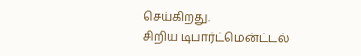செய்கிறது.
சிறிய டிபார்ட்மென்ட்டல்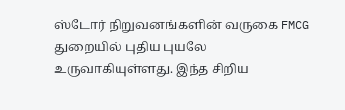ஸ்டோர் நிறுவனங்களின் வருகை FMCG துறையில் புதிய புயலே உருவாகியுள்ளது. இந்த சிறிய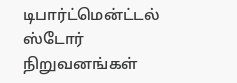டிபார்ட்மென்ட்டல் ஸ்டோர் நிறுவனங்கள்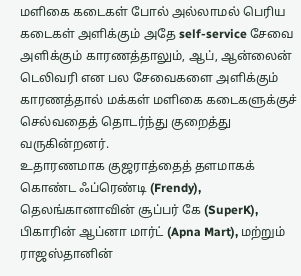மளிகை கடைகள் போல் அல்லாமல் பெரிய கடைகள் அளிக்கும் அதே self-service சேவை அளிக்கும் காரணத்தாலும், ஆப், ஆன்லைன் டெலிவரி என பல சேவைகளை அளிக்கும் காரணத்தால் மக்கள் மளிகை கடைகளுக்குச் செல்வதைத் தொடர்ந்து குறைத்து வருகின்றனர்.
உதாரணமாக குஜராத்தைத் தளமாகக் கொண்ட ஃப்ரெண்டி (Frendy), தெலங்கானாவின் சூப்பர் கே (SuperK), பிகாரின் ஆப்னா மார்ட் (Apna Mart), மற்றும் ராஜஸ்தானின்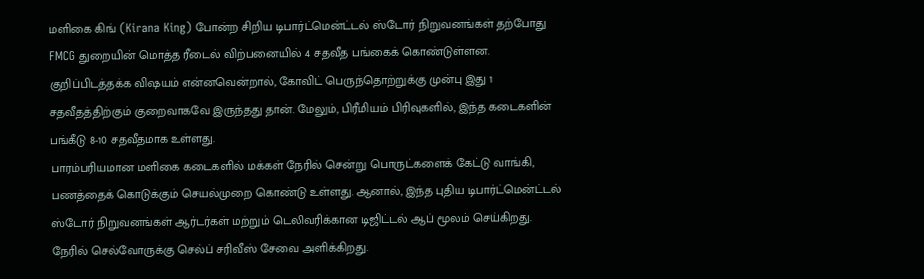மளிகை கிங் (Kirana King) போன்ற சிறிய டிபார்ட்மென்ட்டல் ஸ்டோர் நிறுவனங்கள் தற்போது FMCG துறையின் மொத்த ரீடைல் விற்பனையில் 4 சதவீத பங்கைக் கொண்டுள்ளன.
குறிப்பிடத்தக்க விஷயம் என்னவென்றால், கோவிட் பெருந்தொற்றுக்கு முன்பு இது 1 சதவீதத்திற்கும் குறைவாகவே இருந்தது தான். மேலும், பிரீமியம் பிரிவுகளில், இந்த கடைகளின் பங்கீடு 8-10 சதவீதமாக உள்ளது.
பாரம்பரியமான மளிகை கடைகளில் மக்கள் நேரில் சென்று பொருட்களைக் கேட்டு வாங்கி, பணத்தைக் கொடுக்கும் செயல்முறை கொண்டு உள்ளது. ஆனால், இந்த புதிய டிபார்ட்மென்ட்டல் ஸ்டோர் நிறுவனங்கள் ஆர்டர்கள் மற்றும் டெலிவரிக்கான டிஜிட்டல் ஆப் மூலம் செய்கிறது. நேரில் செல்வோருக்கு செல்ப் சரிவீஸ் சேவை அளிக்கிறது.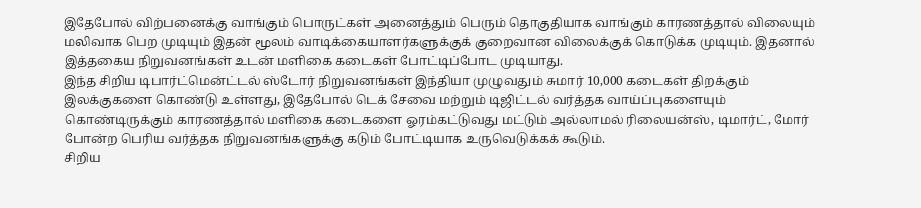இதேபோல் விற்பனைக்கு வாங்கும் பொருட்கள் அனைத்தும் பெரும் தொகுதியாக வாங்கும் காரணத்தால் விலையும் மலிவாக பெற முடியும் இதன் மூலம் வாடிக்கையாளர்களுக்குக் குறைவான விலைக்குக் கொடுக்க முடியும். இதனால் இத்தகைய நிறுவனங்கள் உடன் மளிகை கடைகள் போட்டிப்போட முடியாது.
இந்த சிறிய டிபார்ட்மென்ட்டல் ஸ்டோர் நிறுவனங்கள் இந்தியா முழுவதும் சுமார் 10,000 கடைகள் திறக்கும் இலக்குகளை கொண்டு உள்ளது, இதேபோல் டெக் சேவை மற்றும் டிஜிட்டல் வர்த்தக வாய்ப்புகளையும் கொண்டிருக்கும் காரணத்தால் மளிகை கடைகளை ஓரம்கட்டுவது மட்டும் அல்லாமல் ரிலையன்ஸ், டிமார்ட், மோர் போன்ற பெரிய வர்த்தக நிறுவனங்களுக்கு கடும் போட்டியாக உருவெடுக்கக் கூடும்.
சிறிய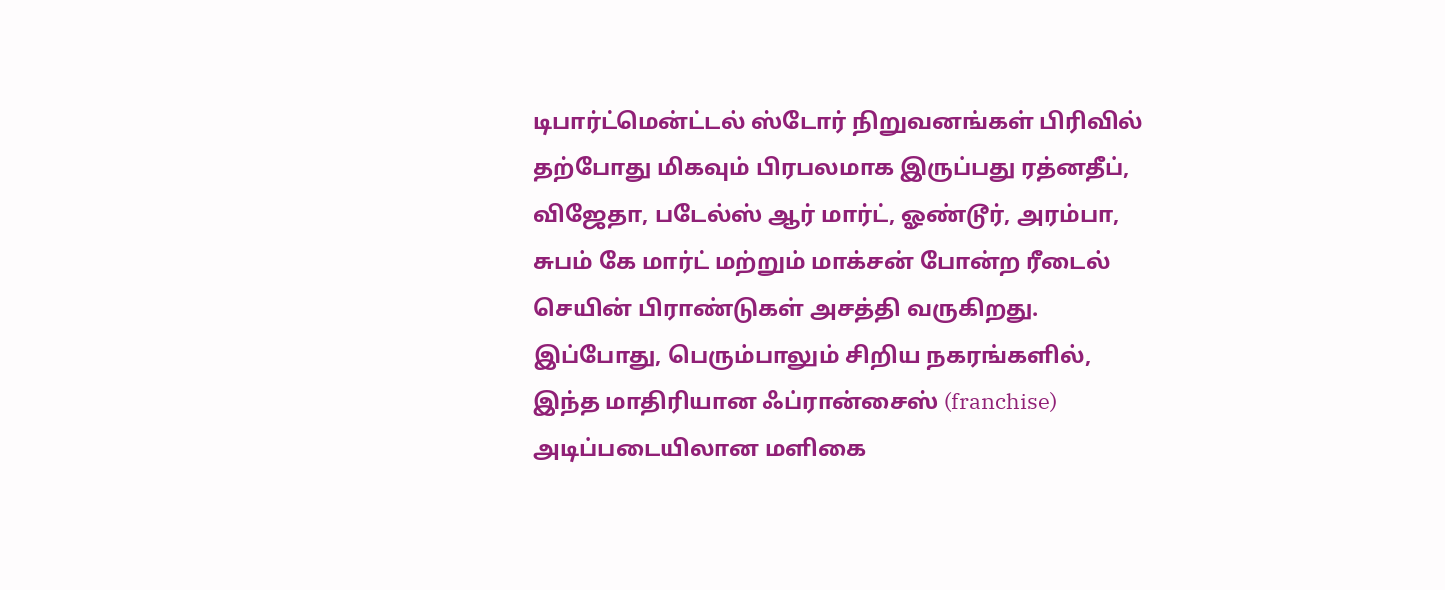டிபார்ட்மென்ட்டல் ஸ்டோர் நிறுவனங்கள் பிரிவில் தற்போது மிகவும் பிரபலமாக இருப்பது ரத்னதீப், விஜேதா, படேல்ஸ் ஆர் மார்ட், ஓண்டூர், அரம்பா, சுபம் கே மார்ட் மற்றும் மாக்சன் போன்ற ரீடைல் செயின் பிராண்டுகள் அசத்தி வருகிறது.
இப்போது, பெரும்பாலும் சிறிய நகரங்களில், இந்த மாதிரியான ஃப்ரான்சைஸ் (franchise) அடிப்படையிலான மளிகை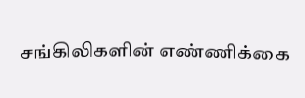சங்கிலிகளின் எண்ணிக்கை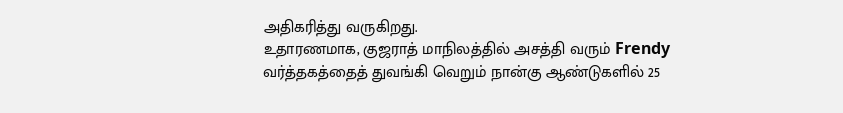அதிகரித்து வருகிறது.
உதாரணமாக, குஜராத் மாநிலத்தில் அசத்தி வரும் Frendy வர்த்தகத்தைத் துவங்கி வெறும் நான்கு ஆண்டுகளில் 25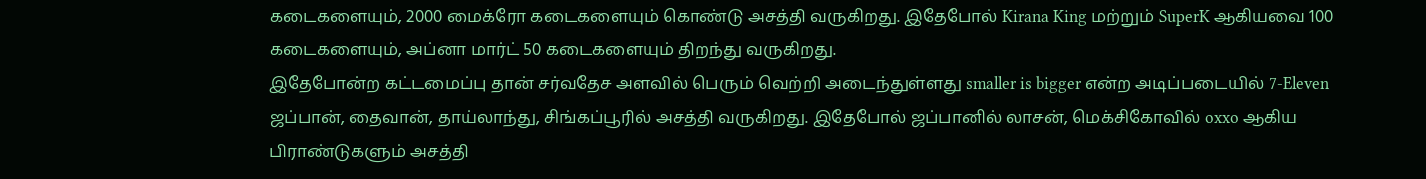கடைகளையும், 2000 மைக்ரோ கடைகளையும் கொண்டு அசத்தி வருகிறது. இதேபோல் Kirana King மற்றும் SuperK ஆகியவை 100 கடைகளையும், அப்னா மார்ட் 50 கடைகளையும் திறந்து வருகிறது.
இதேபோன்ற கட்டமைப்பு தான் சர்வதேச அளவில் பெரும் வெற்றி அடைந்துள்ளது smaller is bigger என்ற அடிப்படையில் 7-Eleven ஜப்பான், தைவான், தாய்லாந்து, சிங்கப்பூரில் அசத்தி வருகிறது. இதேபோல் ஜப்பானில் லாசன், மெக்சிகோவில் oxxo ஆகிய பிராண்டுகளும் அசத்தி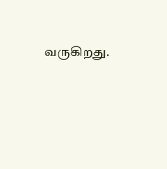வருகிறது.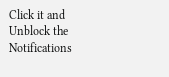Click it and Unblock the Notifications